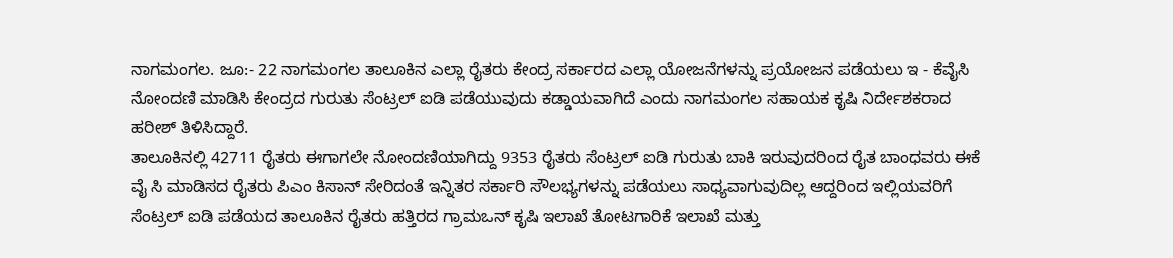ನಾಗಮಂಗಲ. ಜೂ:- 22 ನಾಗಮಂಗಲ ತಾಲೂಕಿನ ಎಲ್ಲಾ ರೈತರು ಕೇಂದ್ರ ಸರ್ಕಾರದ ಎಲ್ಲಾ ಯೋಜನೆಗಳನ್ನು ಪ್ರಯೋಜನ ಪಡೆಯಲು ಇ - ಕೆವೈಸಿ ನೋಂದಣಿ ಮಾಡಿಸಿ ಕೇಂದ್ರದ ಗುರುತು ಸೆಂಟ್ರಲ್ ಐಡಿ ಪಡೆಯುವುದು ಕಡ್ಡಾಯವಾಗಿದೆ ಎಂದು ನಾಗಮಂಗಲ ಸಹಾಯಕ ಕೃಷಿ ನಿರ್ದೇಶಕರಾದ ಹರೀಶ್ ತಿಳಿಸಿದ್ದಾರೆ.
ತಾಲೂಕಿನಲ್ಲಿ 42711 ರೈತರು ಈಗಾಗಲೇ ನೋಂದಣಿಯಾಗಿದ್ದು 9353 ರೈತರು ಸೆಂಟ್ರಲ್ ಐಡಿ ಗುರುತು ಬಾಕಿ ಇರುವುದರಿಂದ ರೈತ ಬಾಂಧವರು ಈಕೆ ವೈ ಸಿ ಮಾಡಿಸದ ರೈತರು ಪಿಎಂ ಕಿಸಾನ್ ಸೇರಿದಂತೆ ಇನ್ನಿತರ ಸರ್ಕಾರಿ ಸೌಲಭ್ಯಗಳನ್ನು ಪಡೆಯಲು ಸಾಧ್ಯವಾಗುವುದಿಲ್ಲ ಆದ್ದರಿಂದ ಇಲ್ಲಿಯವರಿಗೆ ಸೆಂಟ್ರಲ್ ಐಡಿ ಪಡೆಯದ ತಾಲೂಕಿನ ರೈತರು ಹತ್ತಿರದ ಗ್ರಾಮಒನ್ ಕೃಷಿ ಇಲಾಖೆ ತೋಟಗಾರಿಕೆ ಇಲಾಖೆ ಮತ್ತು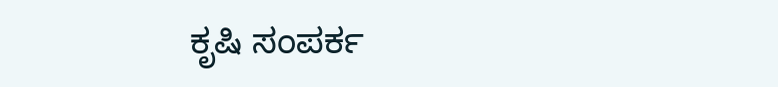ಕೃಷಿ ಸಂಪರ್ಕ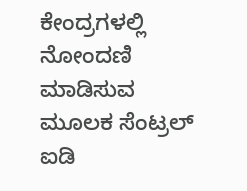ಕೇಂದ್ರಗಳಲ್ಲಿ ನೋಂದಣಿ ಮಾಡಿಸುವ ಮೂಲಕ ಸೆಂಟ್ರಲ್ ಐಡಿ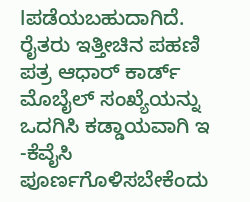lಪಡೆಯಬಹುದಾಗಿದೆ.
ರೈತರು ಇತ್ತೀಚಿನ ಪಹಣಿ ಪತ್ರ ಆಧಾರ್ ಕಾರ್ಡ್ ಮೊಬೈಲ್ ಸಂಖ್ಯೆಯನ್ನು ಒದಗಿಸಿ ಕಡ್ಡಾಯವಾಗಿ ಇ -ಕೆವೈಸಿ ಪೂರ್ಣಗೊಳಿಸಬೇಕೆಂದು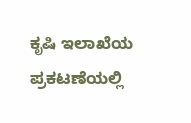ಕೃಷಿ ಇಲಾಖೆಯ ಪ್ರಕಟಣೆಯಲ್ಲಿ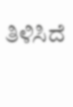ತಿಳಿಸಿದೆ